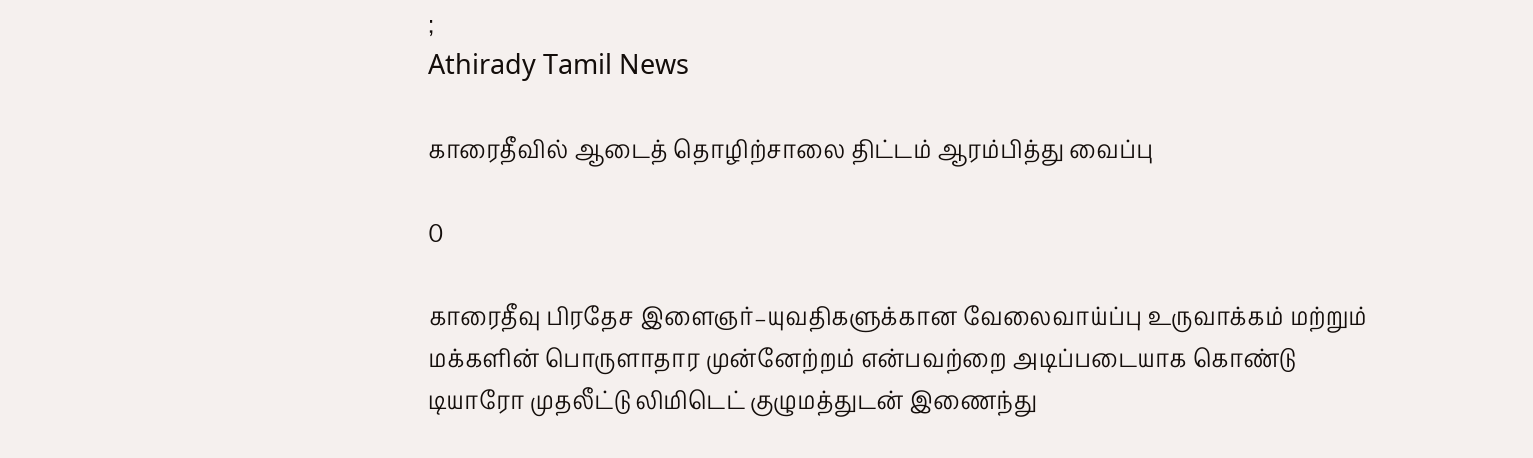;
Athirady Tamil News

காரைதீவில் ஆடைத் தொழிற்சாலை திட்டம் ஆரம்பித்து வைப்பு

0

காரைதீவு பிரதேச இளைஞர்–யுவதிகளுக்கான வேலைவாய்ப்பு உருவாக்கம் மற்றும் மக்களின் பொருளாதார முன்னேற்றம் என்பவற்றை அடிப்படையாக கொண்டு டியாரோ முதலீட்டு லிமிடெட் குழுமத்துடன் இணைந்து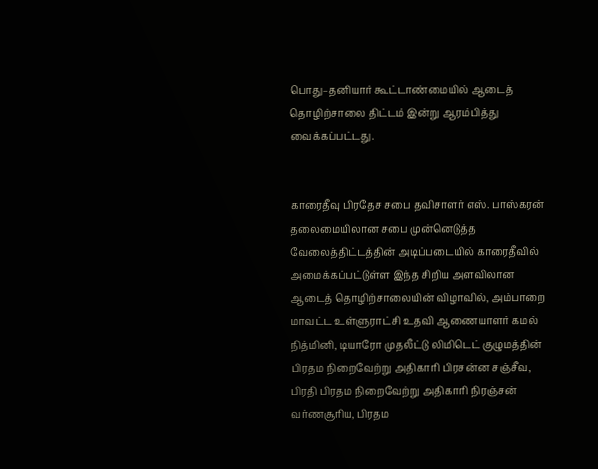பொது–தனியார் கூட்டாண்மையில் ஆடைத் தொழிற்சாலை திட்டம் இன்று ஆரம்பித்து வைக்கப்பட்டது.


காரைதீவு பிரதேச சபை தவிசாளர் எஸ். பாஸ்கரன் தலைமையிலான சபை முன்னெடுத்த வேலைத்திட்டத்தின் அடிப்படையில் காரைதீவில் அமைக்கப்பட்டுள்ள இந்த சிறிய அளவிலான ஆடைத் தொழிற்சாலையின் விழாவில், அம்பாறை மாவட்ட உள்ளுராட்சி உதவி ஆணையாளர் கமல் நித்மினி, டியாரோ முதலீட்டு லிமிடெட் குழுமத்தின் பிரதம நிறைவேற்று அதிகாரி பிரசன்ன சஞ்சீவ, பிரதி பிரதம நிறைவேற்று அதிகாரி நிரஞ்சன் வர்ணசூரிய, பிரதம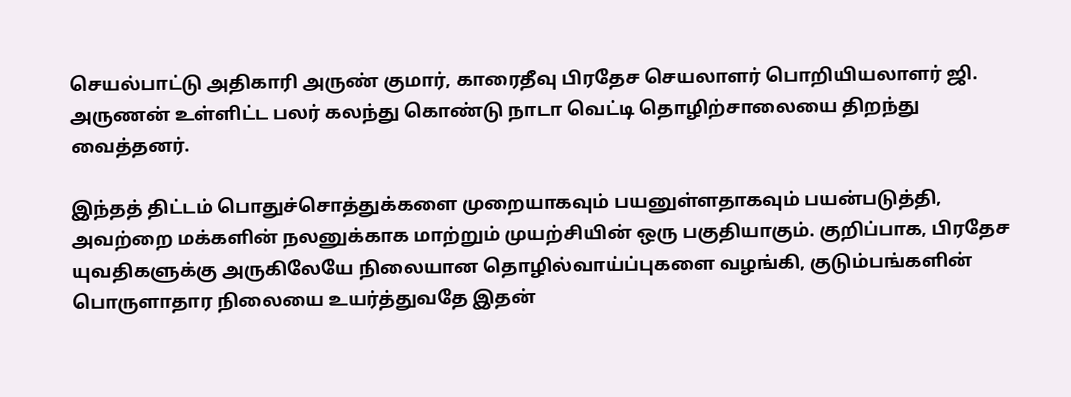செயல்பாட்டு அதிகாரி அருண் குமார், காரைதீவு பிரதேச செயலாளர் பொறியியலாளர் ஜி. அருணன் உள்ளிட்ட பலர் கலந்து கொண்டு நாடா வெட்டி தொழிற்சாலையை திறந்து வைத்தனர்.

இந்தத் திட்டம் பொதுச்சொத்துக்களை முறையாகவும் பயனுள்ளதாகவும் பயன்படுத்தி, அவற்றை மக்களின் நலனுக்காக மாற்றும் முயற்சியின் ஒரு பகுதியாகும். குறிப்பாக, பிரதேச யுவதிகளுக்கு அருகிலேயே நிலையான தொழில்வாய்ப்புகளை வழங்கி, குடும்பங்களின் பொருளாதார நிலையை உயர்த்துவதே இதன்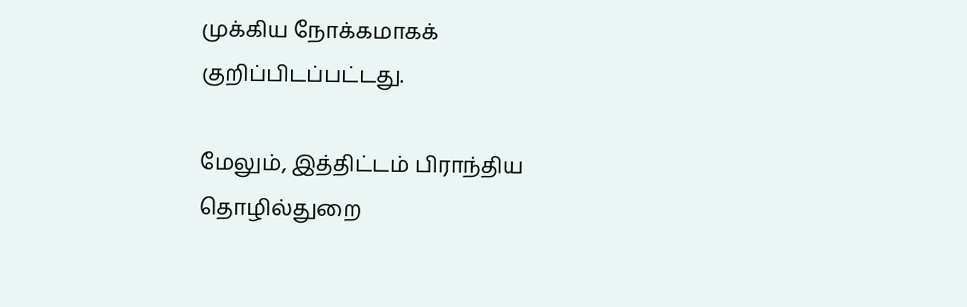முக்கிய நோக்கமாகக் குறிப்பிடப்பட்டது.

மேலும், இத்திட்டம் பிராந்திய தொழில்துறை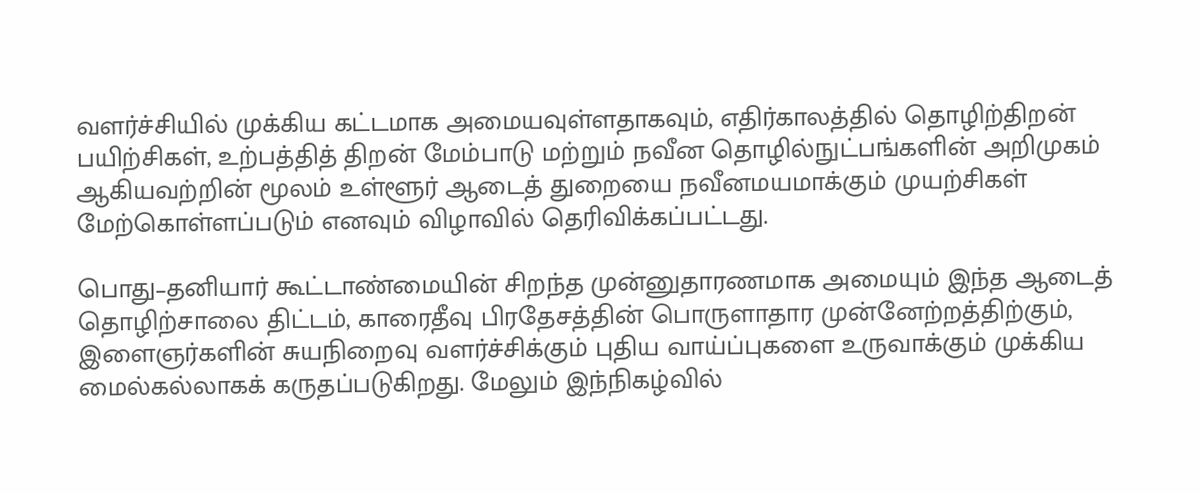வளர்ச்சியில் முக்கிய கட்டமாக அமையவுள்ளதாகவும், எதிர்காலத்தில் தொழிற்திறன் பயிற்சிகள், உற்பத்தித் திறன் மேம்பாடு மற்றும் நவீன தொழில்நுட்பங்களின் அறிமுகம் ஆகியவற்றின் மூலம் உள்ளூர் ஆடைத் துறையை நவீனமயமாக்கும் முயற்சிகள் மேற்கொள்ளப்படும் எனவும் விழாவில் தெரிவிக்கப்பட்டது.

பொது–தனியார் கூட்டாண்மையின் சிறந்த முன்னுதாரணமாக அமையும் இந்த ஆடைத் தொழிற்சாலை திட்டம், காரைதீவு பிரதேசத்தின் பொருளாதார முன்னேற்றத்திற்கும், இளைஞர்களின் சுயநிறைவு வளர்ச்சிக்கும் புதிய வாய்ப்புகளை உருவாக்கும் முக்கிய மைல்கல்லாகக் கருதப்படுகிறது. மேலும் இந்நிகழ்வில்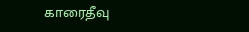காரைதீவு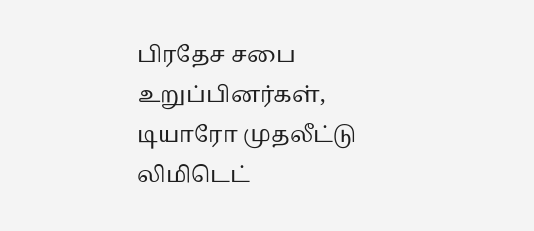பிரதேச சபை உறுப்பினர்கள், டியாரோ முதலீட்டு லிமிடெட்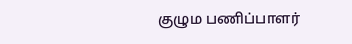குழும பணிப்பாளர்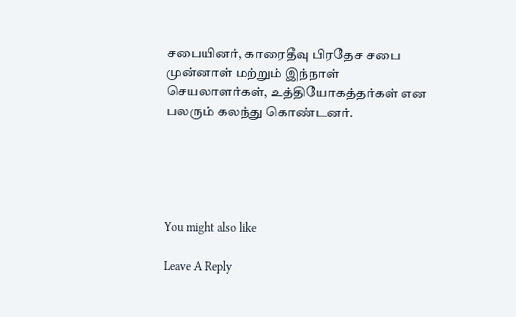சபையினர், காரைதீவு பிரதேச சபை முன்னாள் மற்றும் இந்நாள் செயலாளர்கள், உத்தியோகத்தர்கள் என பலரும் கலந்து கொண்டனர்.





You might also like

Leave A Reply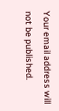Your email address will not be published.